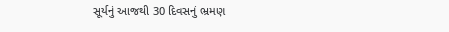સૂર્યનું આજથી 30 દિવસનું ભ્રમણ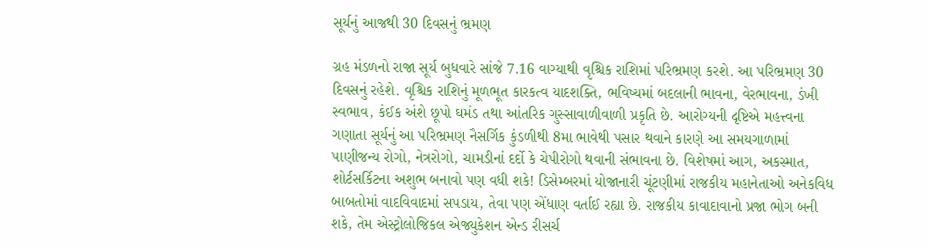સૂર્યનું આજથી 30 દિવસનું ભ્રમણ

ગ્રહ મંડળનો રાજા સૂર્ય બુધવારે સાંજે 7.16 વાગ્યાથી વૃશ્ચિક રાશિમાં પરિભ્રમણ કરશે. આ પરિભ્રમણ 30 દિવસનું રહેશે. વૃશ્ચિક રાશિનું મૂળભૂત કારકત્વ યાદશક્તિ, ભવિષ્યમાં બદલાની ભાવના, વેરભાવના, ડંખી સ્વભાવ, કંઈક અંશે છૂપો ઘમંડ તથા આંતરિક ગુસ્સાવાળીવાળી પ્રકૃતિ છે. આરોગ્યની દૃષ્ટિએ મહત્ત્વના ગણાતા સૂર્યનું આ પરિભ્રમણ નૈસર્ગિક કુંડળીથી 8મા ભાવેથી પસાર થવાને કારણે આ સમયગાળામાં પાણીજન્ય રોગો, નેત્રરોગો, ચામડીનાં દર્દો કે ચેપીરોગો થવાની સંભાવના છે. વિશેષમાં આગ, અકસ્માત, શોર્ટસર્કિટના અશુભ બનાવો પણ વધી શકે! ડિસેમ્બરમાં યોજાનારી ચૂંટણીમાં રાજકીય મહાનેતાઓ અનેકવિધ બાબતોમાં વાદવિવાદમાં સપડાય, તેવા પણ એંધાણ વર્તાઈ રહ્યા છે. રાજકીય કાવાદાવાનો પ્રજા ભોગ બની શકે, તેમ એસ્ટ્રોલોજિકલ એજ્યુકેશન એન્ડ રીસર્ચ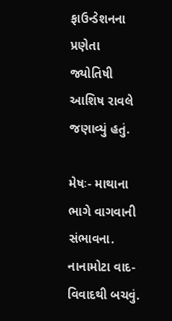ફાઉન્ડેશનના પ્રણેતા જ્યોતિષી આશિષ રાવલે જણાવ્યું હતું.

મેષઃ- માથાના ભાગે વાગવાની સંભાવના. નાનામોટા વાદ-વિવાદથી બચવું.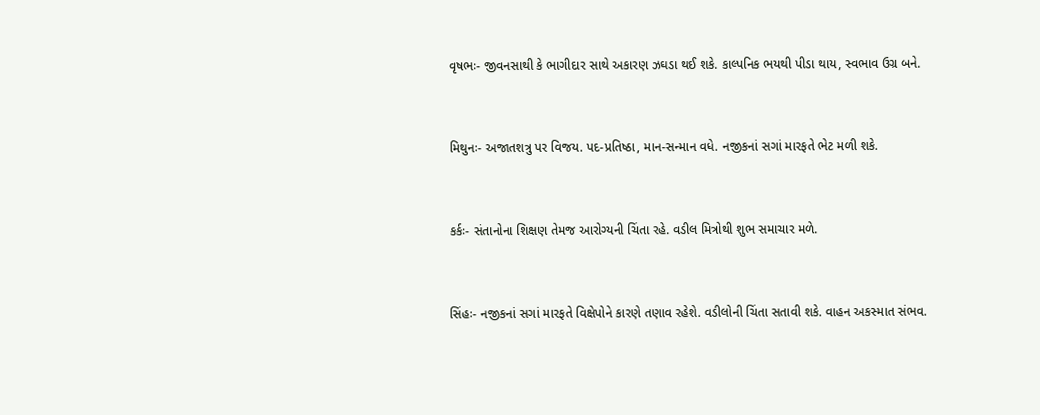વૃષભઃ- જીવનસાથી કે ભાગીદાર સાથે અકારણ ઝઘડા થઈ શકે. કાલ્પનિક ભયથી પીડા થાય, સ્વભાવ ઉગ્ર બને.


મિથુનઃ- અજાતશત્રુ પર વિજય. પદ-પ્રતિષ્ઠા, માન-સન્માન વધે. નજીકનાં સગાં મારફતે ભેટ મળી શકે.


કર્કઃ- સંતાનોના શિક્ષણ તેમજ આરોગ્યની ચિંતા રહે. વડીલ મિત્રોથી શુભ સમાચાર મળે.


સિંહઃ- નજીકનાં સગાં મારફતે વિક્ષેપોને કારણે તણાવ રહેશે. વડીલોની ચિંતા સતાવી શકે. વાહન અકસ્માત સંભવ.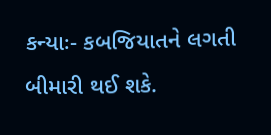કન્યાઃ- કબજિયાતને લગતી બીમારી થઈ શકે.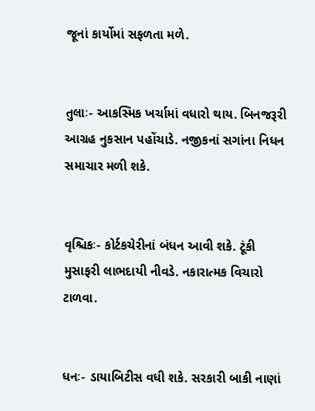જૂનાં કાર્યોમાં સફળતા મળે.


તુલાઃ- આકસ્મિક ખર્ચામાં વધારો થાય. બિનજરૂરી આગ્રહ નુકસાન પહોંચાડે. નજીકનાં સગાંના નિધન સમાચાર મળી શકે.


વૃશ્ચિકઃ- કોર્ટકચેરીનાં બંધન આવી શકે. ટૂંકી મુસાફરી લાભદાયી નીવડે. નકારાત્મક વિચારો ટાળવા.


ધનઃ- ડાયાબિટીસ વધી શકે. સરકારી બાકી નાણાં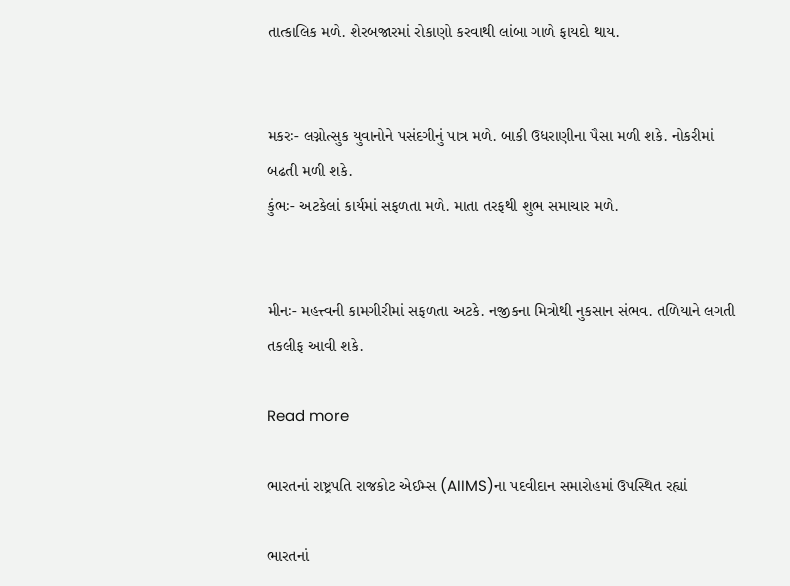તાત્કાલિક મળે. શેરબજારમાં રોકાણો કરવાથી લાંબા ગાળે ફાયદો થાય.


મકરઃ- લગ્નોત્સુક યુવાનોને પસંદગીનું પાત્ર મળે. બાકી ઉધરાણીના પૈસા મળી શકે. નોકરીમાં બઢતી મળી શકે.
કુંભઃ- અટકેલાં કાર્યમાં સફળતા મળે. માતા તરફથી શુભ સમાચાર મળે.


મીનઃ- મહત્ત્વની કામગીરીમાં સફળતા અટકે. નજીકના મિત્રોથી નુકસાન સંભવ. તળિયાને લગતી તકલીફ આવી શકે.

Read more

ભારતનાં રાષ્ટ્રપતિ રાજકોટ એઈમ્સ (AIIMS)ના પદવીદાન સમારોહમાં ઉપસ્થિત રહ્યાં

ભારતનાં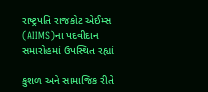રાષ્ટ્રપતિ રાજકોટ એઈમ્સ (AIIMS)ના પદવીદાન સમારોહમાં ઉપસ્થિત રહ્યાં

કુશળ અને સામાજિક રીતે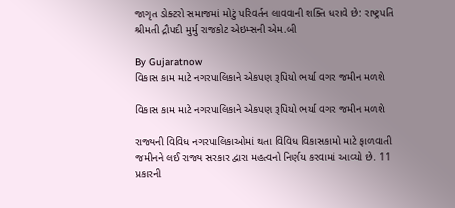જાગૃત ડોક્ટરો સમાજમાં મોટું પરિવર્તન લાવવાની શક્તિ ધરાવે છે: રાષ્ટ્રપતિ શ્રીમતી દ્રૌપદી મુર્મુ રાજકોટ એઇમ્સની એમ.બી

By Gujaratnow
વિકાસ કામ માટે નગરપાલિકાને એકપણ રૂપિયો ભર્યા વગર જમીન મળશે

વિકાસ કામ માટે નગરપાલિકાને એકપણ રૂપિયો ભર્યા વગર જમીન મળશે

રાજ્યની વિવિધ નગરપાલિકાઓમાં થતા વિવિધ વિકાસકામો માટે ફાળવાતી જમીનને લઈ રાજ્ય સરકાર દ્વારા મહત્વનો નિર્ણય કરવામાં આવ્યો છે. 11 પ્રકારની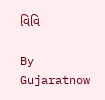વિવિ

By Gujaratnow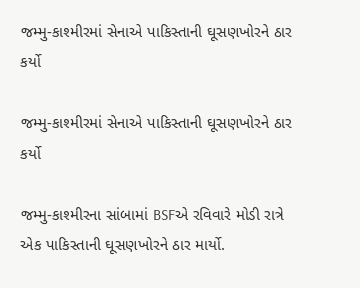જમ્મુ-કાશ્મીરમાં સેનાએ પાકિસ્તાની ઘૂસણખોરને ઠાર કર્યો

જમ્મુ-કાશ્મીરમાં સેનાએ પાકિસ્તાની ઘૂસણખોરને ઠાર કર્યો

જમ્મુ-કાશ્મીરના સાંબામાં BSFએ રવિવારે મોડી રાત્રે એક પાકિસ્તાની ઘૂસણખોરને ઠાર માર્યો.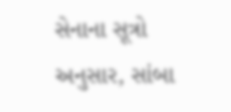સેનાના સૂત્રો અનુસાર, સાંબા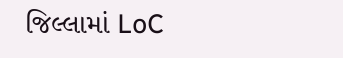જિલ્લામાં LoC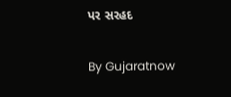પર સરહદ

By Gujaratnow